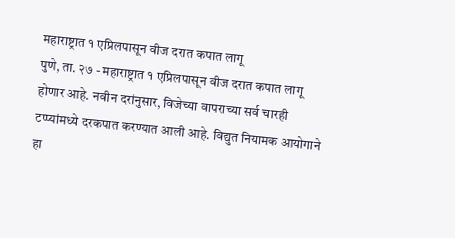महाराष्ट्रात १ एप्रिलपासून वीज दरात कपात लागू
पुणे, ता. २७ - महाराष्ट्रात १ एप्रिलपासून वीज दरात कपात लागू होणार आहे. नवीन दरांनुसार, विजेच्या वापराच्या सर्व चारही टप्प्यांमध्ये दरकपात करण्यात आली आहे. विद्युत नियामक आयोगाने हा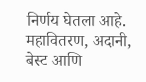निर्णय घेतला आहे. महावितरण, अदानी, बेस्ट आणि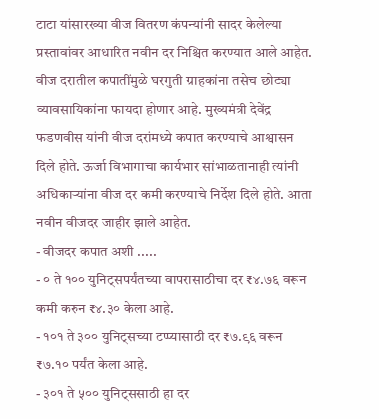टाटा यांसारख्या वीज वितरण कंपन्यांनी सादर केलेल्या प्रस्तावांवर आधारित नवीन दर निश्चित करण्यात आले आहेत.
वीज दरातील कपातींमुळे घरगुती ग्राहकांना तसेच छोट्या व्यावसायिकांना फायदा होणार आहे. मुख्यमंत्री देवेंद्र फडणवीस यांनी वीज दरांमध्ये कपात करण्याचे आश्वासन दिले होते. ऊर्जा विभागाचा कार्यभार सांभाळतानाही त्यांनी अधिकाऱ्यांना वीज दर कमी करण्याचे निर्देश दिले होते. आता नवीन वीजदर जाहीर झाले आहेत.
- वीजदर कपात अशी .....
- ० ते १०० युनिट्सपर्यंतच्या वापरासाठीचा दर ₹४.७६ वरून कमी करुन ₹४.३० केला आहे.
- १०१ ते ३०० युनिट्सच्या टप्प्यासाठी दर ₹७.९६ वरून ₹७.१० पर्यंत केला आहे.
- ३०१ ते ५०० युनिट्ससाठी हा दर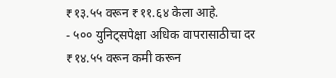₹१३.५५ वरून ₹११.६४ केला आहे.
- ५०० युनिट्सपेक्षा अधिक वापरासाठीचा दर ₹१४.५५ वरून कमी करून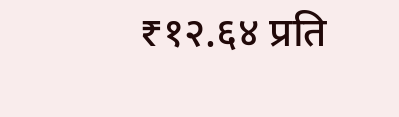₹१२.६४ प्रति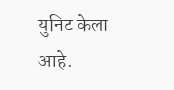युनिट केला आहे.